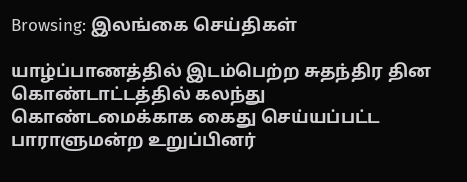Browsing: இலங்கை செய்திகள்

யாழ்ப்பாணத்தில் இடம்பெற்ற சுதந்திர தின கொண்டாட்டத்தில் கலந்து கொண்டமைக்காக கைது செய்யப்பட்ட பாராளுமன்ற உறுப்பினர்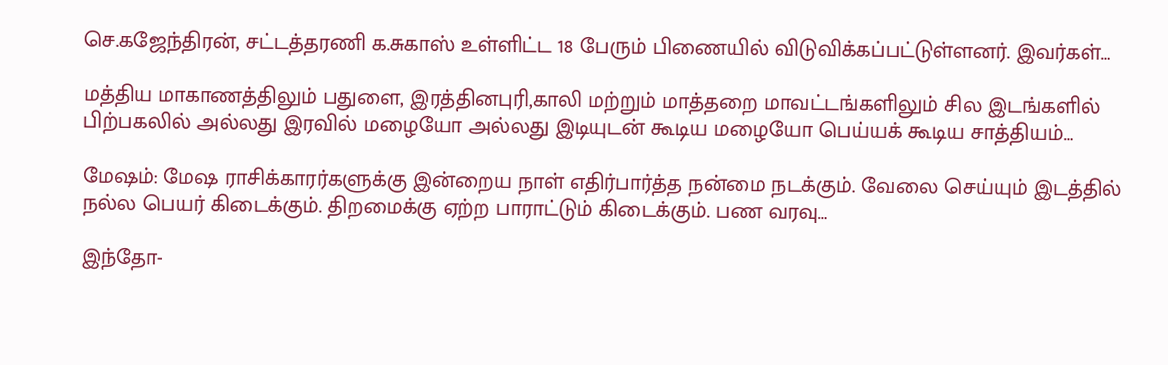செ.கஜேந்திரன், சட்டத்தரணி க.சுகாஸ் உள்ளிட்ட 18 பேரும் பிணையில் விடுவிக்கப்பட்டுள்ளனர். இவர்கள்…

மத்திய மாகாணத்திலும் பதுளை, இரத்தினபுரி,காலி மற்றும் மாத்தறை மாவட்டங்களிலும் சில இடங்களில் பிற்பகலில் அல்லது இரவில் மழையோ அல்லது இடியுடன் கூடிய மழையோ பெய்யக் கூடிய சாத்தியம்…

மேஷம்: மேஷ ராசிக்காரர்களுக்கு இன்றைய நாள் எதிர்பார்த்த நன்மை நடக்கும். வேலை செய்யும் இடத்தில் நல்ல பெயர் கிடைக்கும். திறமைக்கு ஏற்ற பாராட்டும் கிடைக்கும். பண வரவு…

இந்தோ-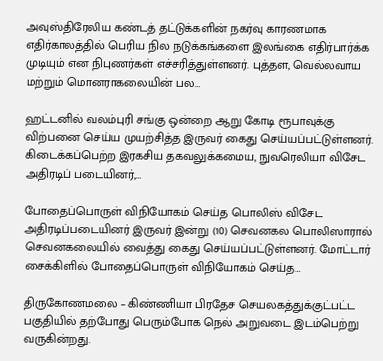அவுஸ்திரேலிய கண்டத் தட்டுக்களின் நகர்வு காரணமாக எதிர்காலத்தில் பெரிய நில நடுக்கங்களை இலங்கை எதிர்பார்க்க முடியும் என நிபுணர்கள் எச்சரித்துள்ளனர். புத்தள, வெல்லவாய மற்றும் மொனராகலையின் பல…

ஹட்டனில் வலம்புரி சங்கு ஒன்றை ஆறு கோடி ரூபாவுக்கு விற்பனை செய்ய முயற்சித்த இருவர் கைது செய்யப்பட்டுள்ளனர். கிடைக்கப்பெற்ற இரகசிய தகவலுக்கமைய, நுவரெலியா விசேட அதிரடிப் படையினர்,…

போதைப்பொருள் விநியோகம் செய்த பொலிஸ் விசேட அதிரடிப்படையினர் இருவர் இன்று (10) செவனகல பொலிஸாரால் செவனகலையில் வைத்து கைது செய்யப்பட்டுள்ளனர். மோட்டார் சைக்கிளில் போதைப்பொருள் விநியோகம் செய்த…

திருகோணமலை – கிண்ணியா பிரதேச செயலகத்துக்குட்பட்ட பகுதியில் தற்போது பெரும்போக நெல் அறுவடை இடம்பெற்று வருகின்றது.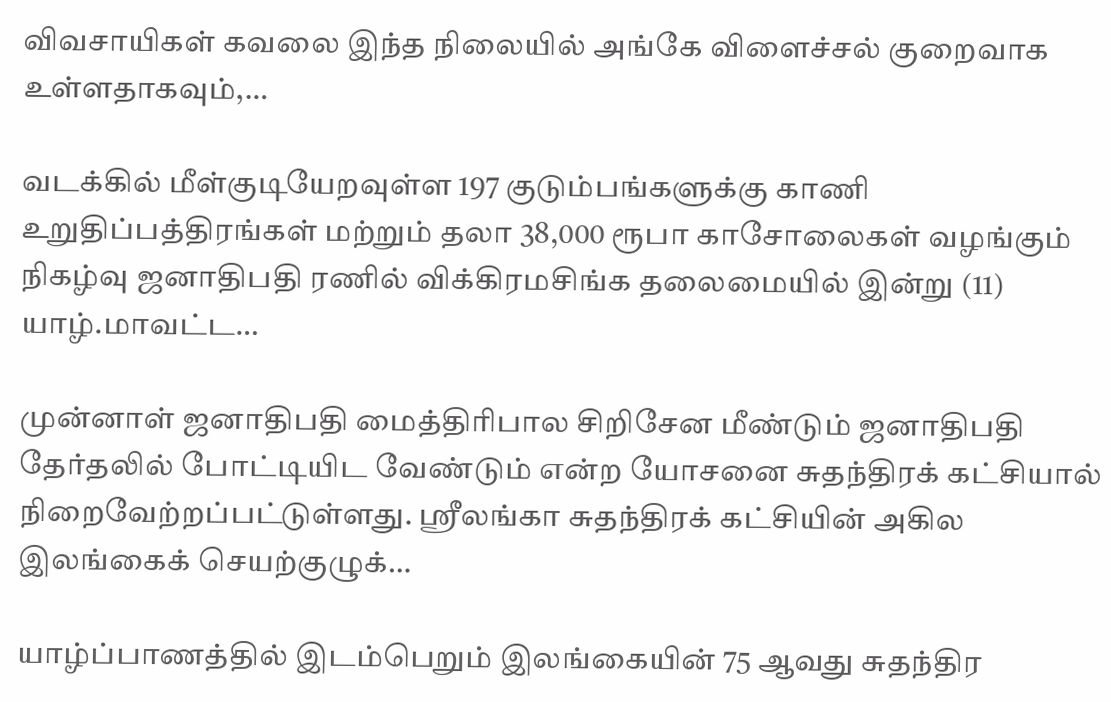விவசாயிகள் கவலை இந்த நிலையில் அங்கே விளைச்சல் குறைவாக உள்ளதாகவும்,…

வடக்கில் மீள்குடியேறவுள்ள 197 குடும்பங்களுக்கு காணி உறுதிப்பத்திரங்கள் மற்றும் தலா 38,000 ரூபா காசோலைகள் வழங்கும் நிகழ்வு ஜனாதிபதி ரணில் விக்கிரமசிங்க தலைமையில் இன்று (11) யாழ்.மாவட்ட…

முன்னாள் ஜனாதிபதி மைத்திரிபால சிறிசேன மீண்டும் ஜனாதிபதி தேர்தலில் போட்டியிட வேண்டும் என்ற யோசனை சுதந்திரக் கட்சியால் நிறைவேற்றப்பட்டுள்ளது. ஸ்ரீலங்கா சுதந்திரக் கட்சியின் அகில இலங்கைக் செயற்குழுக்…

யாழ்ப்பாணத்தில் இடம்பெறும் இலங்கையின் 75 ஆவது சுதந்திர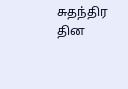சுதந்திர தின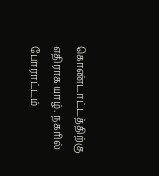கொண்டாட்டத்திற்கு எதிராக யாழ். நகரில் போராட்டம்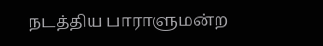நடத்திய பாராளுமன்ற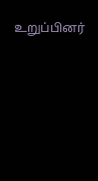உறுப்பினர்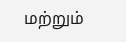மற்றும்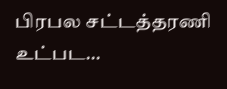பிரபல சட்டத்தரணி உட்பட…